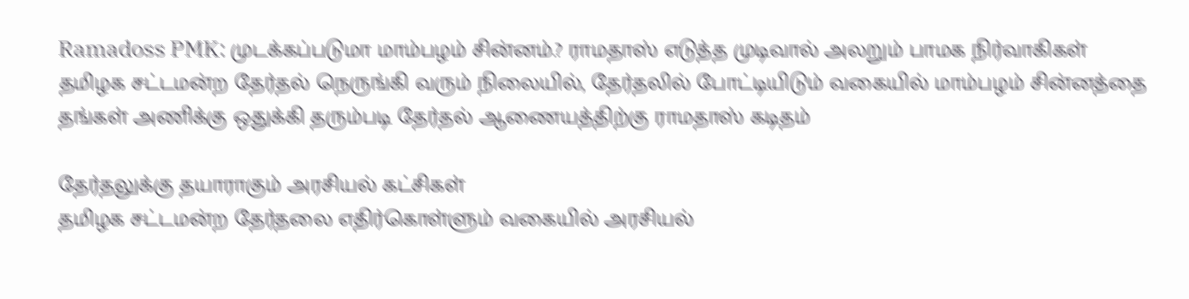Ramadoss PMK: முடக்கப்படுமா மாம்பழம் சின்னம்.? ராமதாஸ் எடுத்த முடிவால் அலறும் பாமக நிர்வாகிகள்
தமிழக சட்டமன்ற தேர்தல் நெருங்கி வரும் நிலையில், தேர்தலில் போட்டியிடும் வகையில் மாம்பழம் சின்னத்தை தங்கள் அணிக்கு ஒதுக்கி தரும்படி தேர்தல் ஆணையத்திற்கு ராமதாஸ் கடிதம்

தேர்தலுக்கு தயாராகும் அரசியல் கட்சிகள்
தமிழக சட்டமன்ற தேர்தலை எதிர்கொள்ளும் வகையில் அரசியல்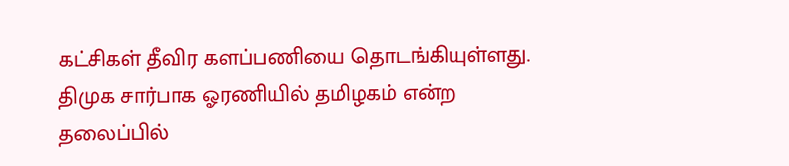கட்சிகள் தீவிர களப்பணியை தொடங்கியுள்ளது. திமுக சார்பாக ஓரணியில் தமிழகம் என்ற தலைப்பில்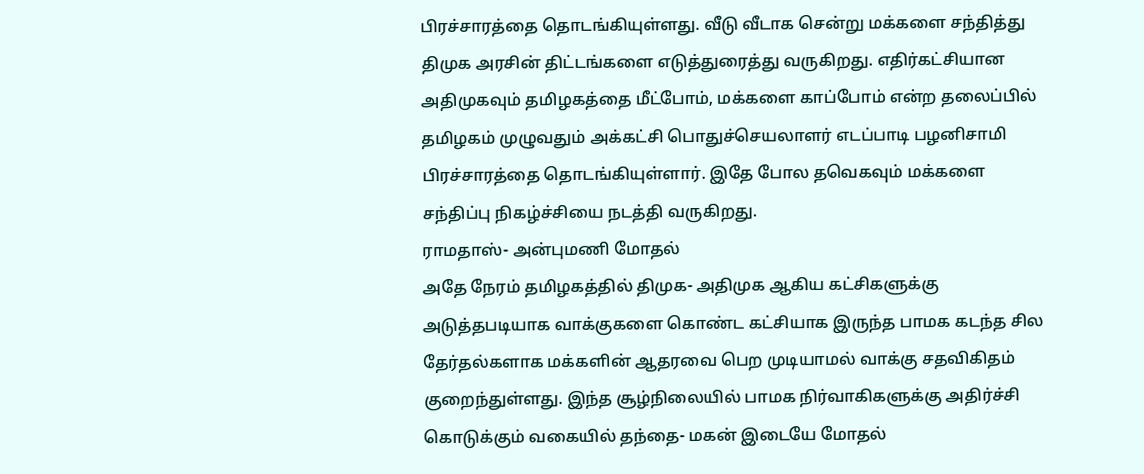பிரச்சாரத்தை தொடங்கியுள்ளது. வீடு வீடாக சென்று மக்களை சந்தித்து திமுக அரசின் திட்டங்களை எடுத்துரைத்து வருகிறது. எதிர்கட்சியான அதிமுகவும் தமிழகத்தை மீட்போம், மக்களை காப்போம் என்ற தலைப்பில் தமிழகம் முழுவதும் அக்கட்சி பொதுச்செயலாளர் எடப்பாடி பழனிசாமி பிரச்சாரத்தை தொடங்கியுள்ளார். இதே போல தவெகவும் மக்களை சந்திப்பு நிகழ்ச்சியை நடத்தி வருகிறது.
ராமதாஸ்- அன்புமணி மோதல்
அதே நேரம் தமிழகத்தில் திமுக- அதிமுக ஆகிய கட்சிகளுக்கு அடுத்தபடியாக வாக்குகளை கொண்ட கட்சியாக இருந்த பாமக கடந்த சில தேர்தல்களாக மக்களின் ஆதரவை பெற முடியாமல் வாக்கு சதவிகிதம் குறைந்துள்ளது. இந்த சூழ்நிலையில் பாமக நிர்வாகிகளுக்கு அதிர்ச்சி கொடுக்கும் வகையில் தந்தை- மகன் இடையே மோதல்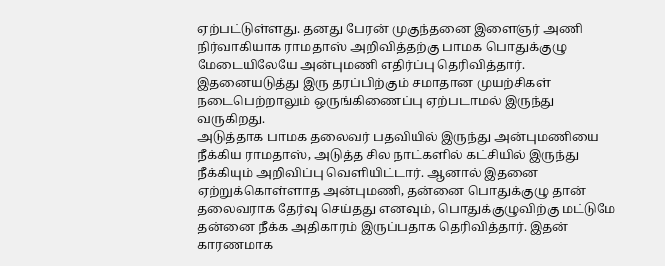ஏற்பட்டுள்ளது. தனது பேரன் முகுந்தனை இளைஞர் அணி நிர்வாகியாக ராமதாஸ் அறிவித்தற்கு பாமக பொதுக்குழு மேடையிலேயே அன்புமணி எதிர்ப்பு தெரிவித்தார். இதனையடுத்து இரு தரப்பிற்கும் சமாதான முயற்சிகள் நடைபெற்றாலும் ஒருங்கிணைப்பு ஏற்படாமல் இருந்து வருகிறது.
அடுத்தாக பாமக தலைவர் பதவியில் இருந்து அன்புமணியை நீக்கிய ராமதாஸ், அடுத்த சில நாட்களில் கட்சியில் இருந்து நீக்கியும் அறிவிப்பு வெளியிட்டார். ஆனால் இதனை ஏற்றுக்கொள்ளாத அன்புமணி, தன்னை பொதுக்குழு தான் தலைவராக தேர்வு செய்தது எனவும், பொதுக்குழுவிற்கு மட்டுமே தன்னை நீக்க அதிகாரம் இருப்பதாக தெரிவித்தார். இதன் காரணமாக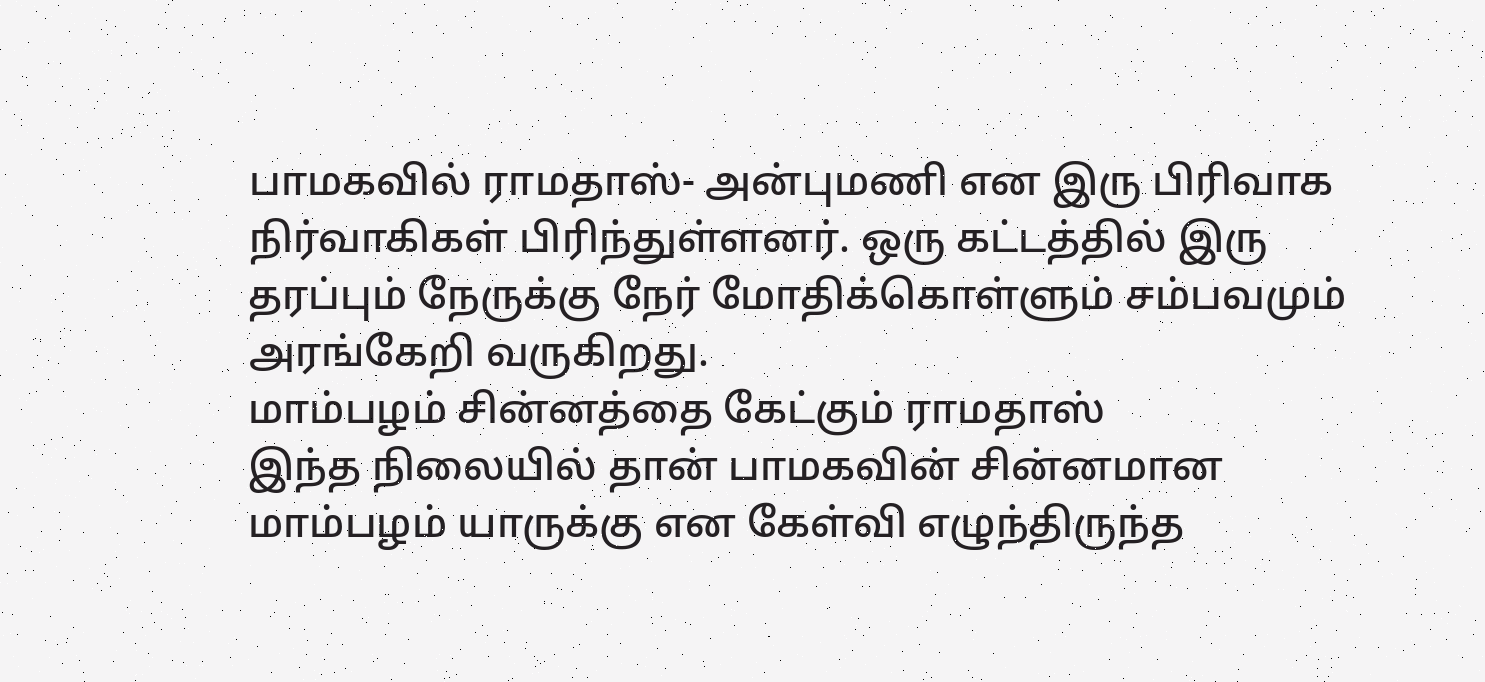பாமகவில் ராமதாஸ்- அன்புமணி என இரு பிரிவாக நிர்வாகிகள் பிரிந்துள்ளனர். ஒரு கட்டத்தில் இரு தரப்பும் நேருக்கு நேர் மோதிக்கொள்ளும் சம்பவமும் அரங்கேறி வருகிறது.
மாம்பழம் சின்னத்தை கேட்கும் ராமதாஸ்
இந்த நிலையில் தான் பாமகவின் சின்னமான மாம்பழம் யாருக்கு என கேள்வி எழுந்திருந்த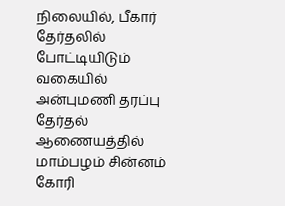நிலையில், பீகார் தேர்தலில் போட்டியிடும் வகையில் அன்புமணி தரப்பு தேர்தல் ஆணையத்தில் மாம்பழம் சின்னம் கோரி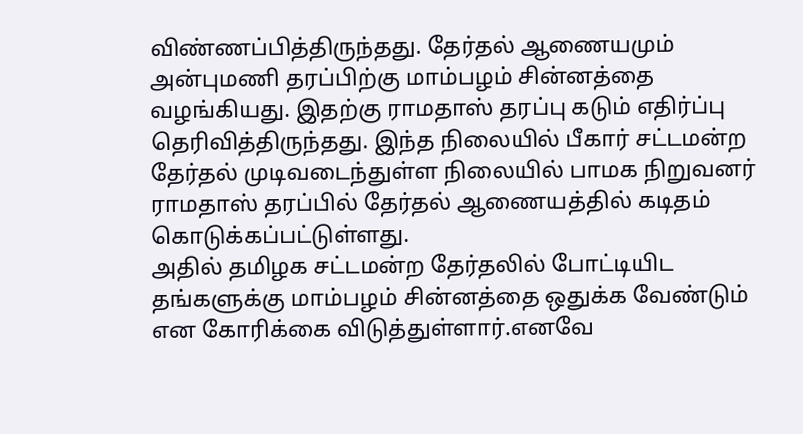விண்ணப்பித்திருந்தது. தேர்தல் ஆணையமும் அன்புமணி தரப்பிற்கு மாம்பழம் சின்னத்தை வழங்கியது. இதற்கு ராமதாஸ் தரப்பு கடும் எதிர்ப்பு தெரிவித்திருந்தது. இந்த நிலையில் பீகார் சட்டமன்ற தேர்தல் முடிவடைந்துள்ள நிலையில் பாமக நிறுவனர் ராமதாஸ் தரப்பில் தேர்தல் ஆணையத்தில் கடிதம் கொடுக்கப்பட்டுள்ளது.
அதில் தமிழக சட்டமன்ற தேர்தலில் போட்டியிட தங்களுக்கு மாம்பழம் சின்னத்தை ஒதுக்க வேண்டும் என கோரிக்கை விடுத்துள்ளார்.எனவே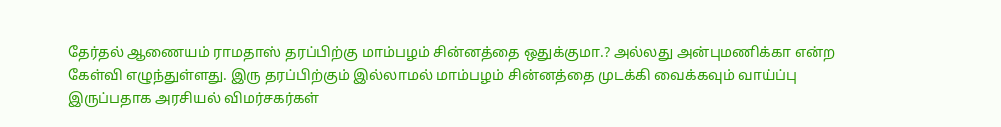தேர்தல் ஆணையம் ராமதாஸ் தரப்பிற்கு மாம்பழம் சின்னத்தை ஒதுக்குமா.? அல்லது அன்புமணிக்கா என்ற கேள்வி எழுந்துள்ளது. இரு தரப்பிற்கும் இல்லாமல் மாம்பழம் சின்னத்தை முடக்கி வைக்கவும் வாய்ப்பு இருப்பதாக அரசியல் விமர்சகர்கள்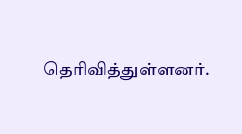தெரிவித்துள்ளனர்.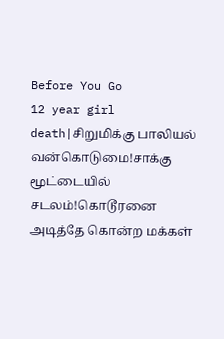Before You Go
12 year girl death|சிறுமிக்கு பாலியல் வன்கொடுமை!சாக்கு மூட்டையில் சடலம்!கொடூரனை அடித்தே கொன்ற மக்கள்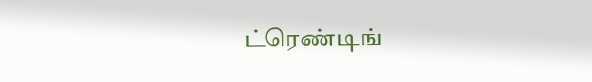ட்ரெண்டிங்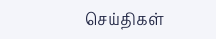செய்திகள்